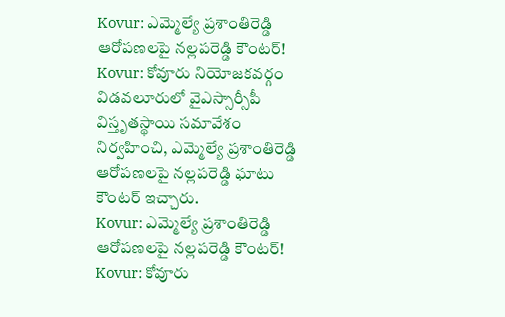Kovur: ఎమ్మెల్యే ప్రశాంతిరెడ్డి ఆరోపణలపై నల్లపరెడ్డి కౌంటర్!
Kovur: కోవూరు నియోజకవర్గం విడవలూరులో వైఎస్సార్సీపీ విస్తృతస్థాయి సమావేశం నిర్వహించి, ఎమ్మెల్యే ప్రశాంతిరెడ్డి ఆరోపణలపై నల్లపరెడ్డి ఘాటు కౌంటర్ ఇచ్చారు.
Kovur: ఎమ్మెల్యే ప్రశాంతిరెడ్డి ఆరోపణలపై నల్లపరెడ్డి కౌంటర్!
Kovur: కోవూరు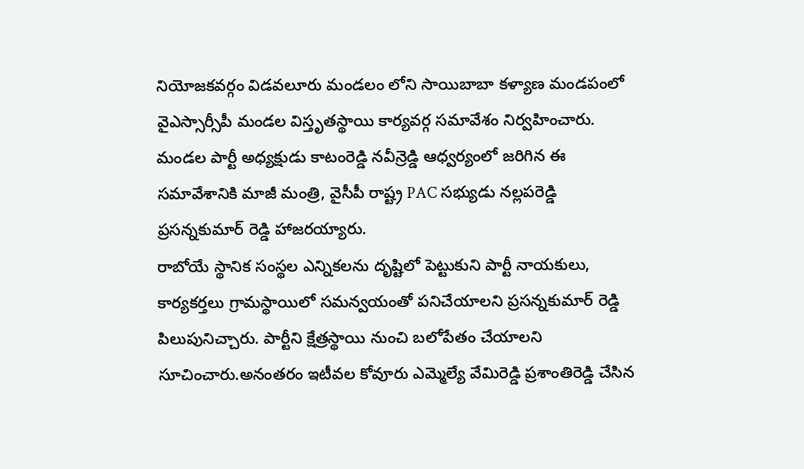నియోజకవర్గం విడవలూరు మండలం లోని సాయిబాబా కళ్యాణ మండపంలో వైఎస్సార్సీపీ మండల విస్తృతస్థాయి కార్యవర్గ సమావేశం నిర్వహించారు. మండల పార్టీ అధ్యక్షుడు కాటంరెడ్డి నవీన్రెడ్డి ఆధ్వర్యంలో జరిగిన ఈ సమావేశానికి మాజీ మంత్రి, వైసీపీ రాష్ట్ర PAC సభ్యుడు నల్లపరెడ్డి ప్రసన్నకుమార్ రెడ్డి హాజరయ్యారు.
రాబోయే స్థానిక సంస్థల ఎన్నికలను దృష్టిలో పెట్టుకుని పార్టీ నాయకులు, కార్యకర్తలు గ్రామస్థాయిలో సమన్వయంతో పనిచేయాలని ప్రసన్నకుమార్ రెడ్డి పిలుపునిచ్చారు. పార్టీని క్షేత్రస్థాయి నుంచి బలోపేతం చేయాలని సూచించారు.అనంతరం ఇటీవల కోవూరు ఎమ్మెల్యే వేమిరెడ్డి ప్రశాంతిరెడ్డి చేసిన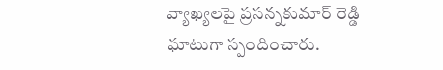వ్యాఖ్యలపై ప్రసన్నకుమార్ రెడ్డి ఘాటుగా స్పందించారు.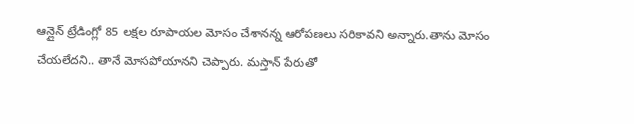ఆన్లైన్ ట్రేడింగ్లో 85 లక్షల రూపాయల మోసం చేశానన్న ఆరోపణలు సరికావని అన్నారు.తాను మోసం చేయలేదని.. తానే మోసపోయానని చెప్పారు. మస్తాన్ పేరుతో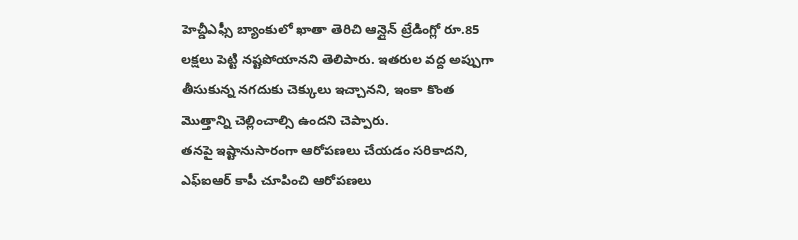హెచ్డీఎఫ్సీ బ్యాంకులో ఖాతా తెరిచి ఆన్లైన్ ట్రేడింగ్లో రూ.85 లక్షలు పెట్టి నష్టపోయానని తెలిపారు. ఇతరుల వద్ద అప్పుగా తీసుకున్న నగదుకు చెక్కులు ఇచ్చానని, ఇంకా కొంత మొత్తాన్ని చెల్లించాల్సి ఉందని చెప్పారు.
తనపై ఇష్టానుసారంగా ఆరోపణలు చేయడం సరికాదని, ఎఫ్ఐఆర్ కాపీ చూపించి ఆరోపణలు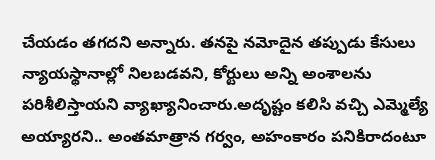చేయడం తగదని అన్నారు. తనపై నమోదైన తప్పుడు కేసులు న్యాయస్థానాల్లో నిలబడవని, కోర్టులు అన్ని అంశాలను పరిశీలిస్తాయని వ్యాఖ్యానించారు.అదృష్టం కలిసి వచ్చి ఎమ్మెల్యే అయ్యారని.. అంతమాత్రాన గర్వం, అహంకారం పనికిరాదంటూ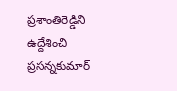ప్రశాంతిరెడ్డిని ఉద్దేశించి ప్రసన్నకుమార్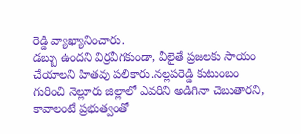రెడ్డి వ్యాఖ్యానించారు.
డబ్బు ఉందని విర్రవీగకుండా, వీలైతే ప్రజలకు సాయం చేయాలని హితవు పలికారు.నల్లపరెడ్డి కుటుంబం గురించి నెల్లూరు జిల్లాలో ఎవరిని అడిగినా చెబుతారని, కావాలంటే ప్రభుత్వంతో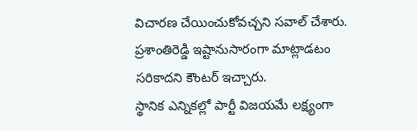విచారణ చేయించుకోవచ్చని సవాల్ చేశారు. ప్రశాంతిరెడ్డి ఇష్టానుసారంగా మాట్లాడటం సరికాదని కౌంటర్ ఇచ్చారు.
స్థానిక ఎన్నికల్లో పార్టీ విజయమే లక్ష్యంగా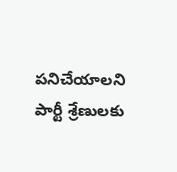పనిచేయాలని పార్టీ శ్రేణులకు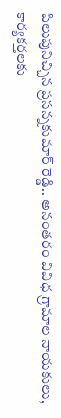పిలుపునిచ్చిన ప్రసన్నకుమార్ రెడ్డి.. అనంతరం వివిధ గ్రామాల నాయకులు, కార్యకర్తలకు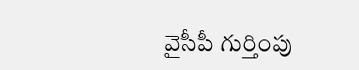వైసీపీ గుర్తింపు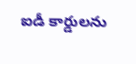ఐడీ కార్డులను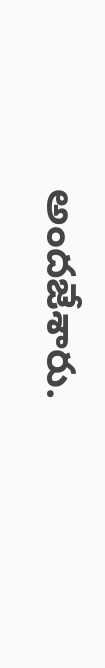అందజేశారు.